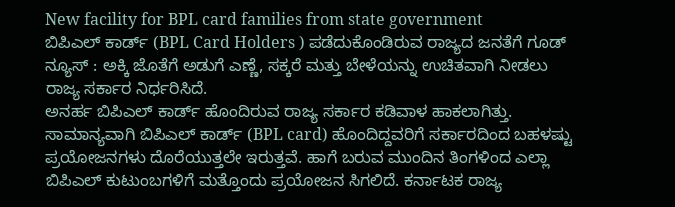New facility for BPL card families from state government
ಬಿಪಿಎಲ್ ಕಾರ್ಡ್ (BPL Card Holders ) ಪಡೆದುಕೊಂಡಿರುವ ರಾಜ್ಯದ ಜನತೆಗೆ ಗೂಡ್ ನ್ಯೂಸ್ : ಅಕ್ಕಿ ಜೊತೆಗೆ ಅಡುಗೆ ಎಣ್ಣೆ, ಸಕ್ಕರೆ ಮತ್ತು ಬೇಳೆಯನ್ನು ಉಚಿತವಾಗಿ ನೀಡಲು ರಾಜ್ಯ ಸರ್ಕಾರ ನಿರ್ಧರಿಸಿದೆ.
ಅನರ್ಹ ಬಿಪಿಎಲ್ ಕಾರ್ಡ್ ಹೊಂದಿರುವ ರಾಜ್ಯ ಸರ್ಕಾರ ಕಡಿವಾಳ ಹಾಕಲಾಗಿತ್ತು.
ಸಾಮಾನ್ಯವಾಗಿ ಬಿಪಿಎಲ್ ಕಾರ್ಡ್ (BPL card) ಹೊಂದಿದ್ದವರಿಗೆ ಸರ್ಕಾರದಿಂದ ಬಹಳಷ್ಟು ಪ್ರಯೋಜನಗಳು ದೊರೆಯುತ್ತಲೇ ಇರುತ್ತವೆ. ಹಾಗೆ ಬರುವ ಮುಂದಿನ ತಿಂಗಳಿಂದ ಎಲ್ಲಾ ಬಿಪಿಎಲ್ ಕುಟುಂಬಗಳಿಗೆ ಮತ್ತೊಂದು ಪ್ರಯೋಜನ ಸಿಗಲಿದೆ. ಕರ್ನಾಟಕ ರಾಜ್ಯ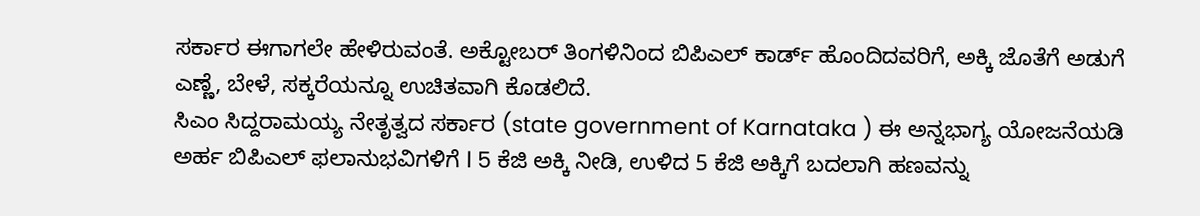ಸರ್ಕಾರ ಈಗಾಗಲೇ ಹೇಳಿರುವಂತೆ. ಅಕ್ಟೋಬರ್ ತಿಂಗಳಿನಿಂದ ಬಿಪಿಎಲ್ ಕಾರ್ಡ್ ಹೊಂದಿದವರಿಗೆ, ಅಕ್ಕಿ ಜೊತೆಗೆ ಅಡುಗೆ ಎಣ್ಣೆ, ಬೇಳೆ, ಸಕ್ಕರೆಯನ್ನೂ ಉಚಿತವಾಗಿ ಕೊಡಲಿದೆ.
ಸಿಎಂ ಸಿದ್ದರಾಮಯ್ಯ ನೇತೃತ್ವದ ಸರ್ಕಾರ (state government of Karnataka ) ಈ ಅನ್ನಭಾಗ್ಯ ಯೋಜನೆಯಡಿ ಅರ್ಹ ಬಿಪಿಎಲ್ ಫಲಾನುಭವಿಗಳಿಗೆ l 5 ಕೆಜಿ ಅಕ್ಕಿ ನೀಡಿ, ಉಳಿದ 5 ಕೆಜಿ ಅಕ್ಕಿಗೆ ಬದಲಾಗಿ ಹಣವನ್ನು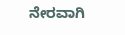ನೇರವಾಗಿ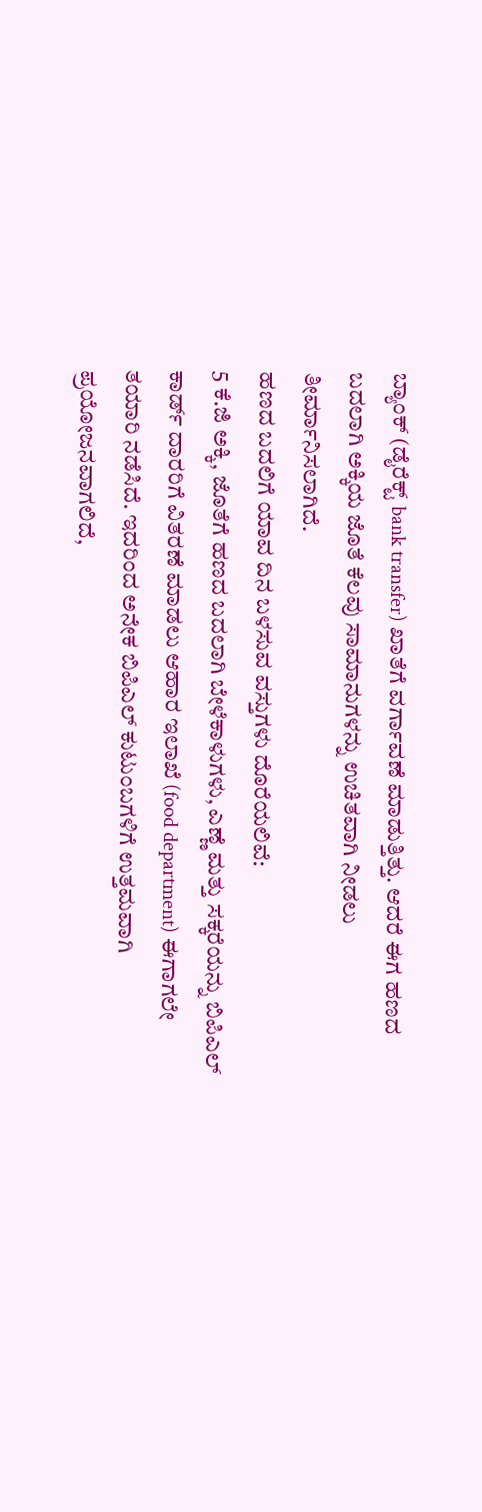ಬ್ಯಾಂಕ್ (ಡೈರೆಕ್ಟ್ bank transfer) ಖಾತೆಗೆ ವರ್ಗಾವಣೆ ಮಾಡುತ್ತಿತ್ತು. ಆದರೆ ಈಗ ಹಣದ ಬದಲಾಗಿ ಅಕ್ಕಿಯ ಜೊತೆ ಕೆಲವು ಸಾಮಾನುಗಳನ್ನು ಉಚಿತವಾಗಿ ನೀಡಲು ತೀರ್ಮಾನಿಸಲಾಗಿದೆ.
ಹಣದ ಬದಲಿಗೆ ಯಾವ ದಿನ ಬಳಸುವ ವಸ್ತುಗಳು ದೊರೆಯಲಿವೆ:
5 ಕೆ.ಜಿ ಅಕ್ಕಿ, ಜೊತೆಗೆ ಹಣದ ಬದಲಾಗಿ ಬೇಳೆಕಾಳುಗಳು, ಎಣ್ಣೆ ಮತ್ತು ಸಕ್ಕರೆಯನ್ನು ಬಿಪಿಎಲ್ ಕಾರ್ಡ್ ದಾರರಿಗೆ ವಿತರಣೆ ಮಾಡಲು ಆಹಾರ ಇಲಾಖೆ (food department) ಈಗಾಗಲೇ ತಯಾರಿ ನಡೆಸಿದೆ. ಇದರಿಂದ ಅನೇಕ ಬಿಪಿಎಲ್ ಕುಟುಂಬಗಳಿಗೆ ಉತ್ತಮವಾಗಿ ಪ್ರಯೋಜನವಾಗಲಿದೆ,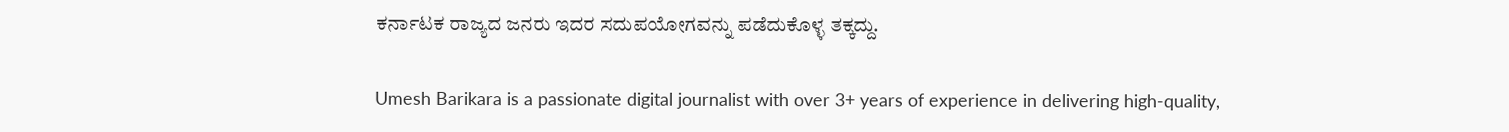ಕರ್ನಾಟಕ ರಾಜ್ಯದ ಜನರು ಇದರ ಸದುಪಯೋಗವನ್ನು ಪಡೆದುಕೊಳ್ಳ ತಕ್ಕದ್ದು.

Umesh Barikara is a passionate digital journalist with over 3+ years of experience in delivering high-quality,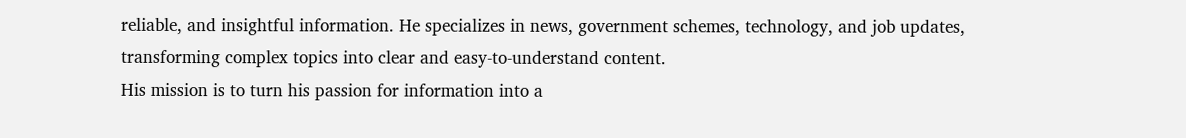reliable, and insightful information. He specializes in news, government schemes, technology, and job updates, transforming complex topics into clear and easy-to-understand content.
His mission is to turn his passion for information into a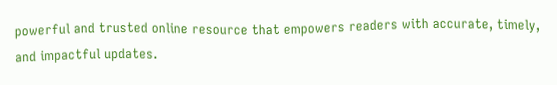powerful and trusted online resource that empowers readers with accurate, timely, and impactful updates.